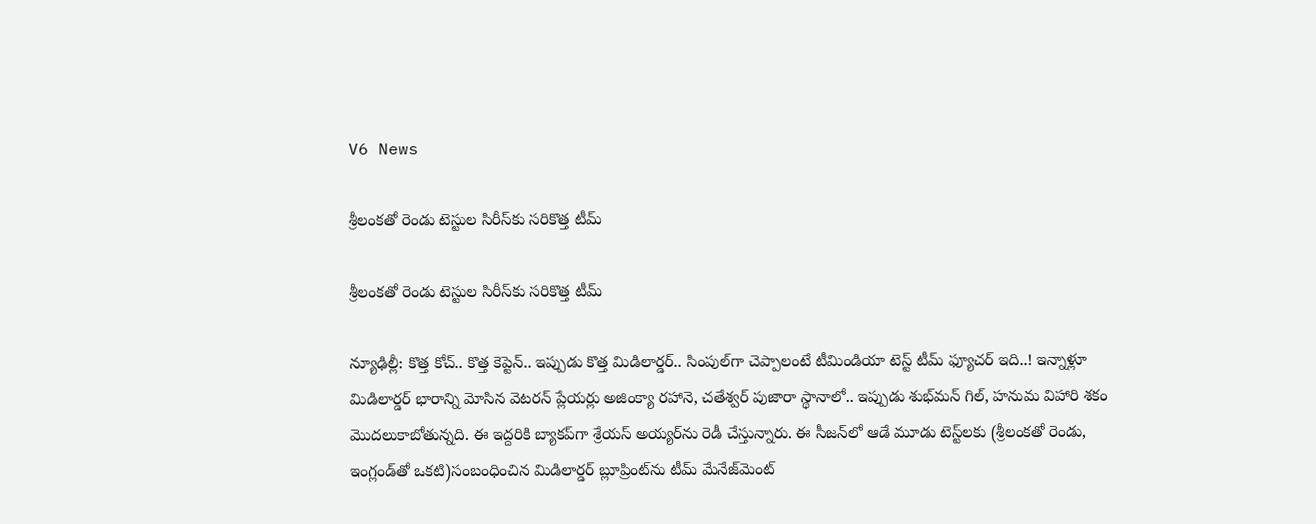V6 News

శ్రీలంకతో రెండు టెస్టుల సిరీస్‌‌‌‌కు సరికొత్త టీమ్‌‌

శ్రీలంకతో రెండు టెస్టుల సిరీస్‌‌‌‌కు సరికొత్త టీమ్‌‌

న్యూఢిల్లీ: కొత్త కోచ్‌‌‌‌‌‌‌‌‌‌.. కొత్త కెప్టెన్‌‌‌‌.. ఇప్పుడు కొత్త మిడిలార్డర్‌‌‌‌.. సింపుల్‌‌‌‌గా చెప్పాలంటే టీమిండియా టెస్ట్‌‌‌‌ టీమ్‌‌‌‌ ఫ్యూచర్‌‌‌‌ ఇది..! ఇన్నాళ్లూ మిడిలార్డర్‌‌‌‌ భారాన్ని మోసిన వెటరన్ ప్లేయర్లు అజింక్యా రహానె, చతేశ్వర్‌‌‌‌ పుజారా స్థానాలో.. ఇప్పుడు శుభ్‌‌‌‌మన్‌‌‌‌ గిల్‌‌‌‌, హనుమ విహారి శకం మొదలుకాబోతున్నది. ఈ ఇద్దరికి బ్యాకప్‌‌‌‌గా శ్రేయస్‌‌‌‌ అయ్యర్‌‌‌‌ను రెడీ చేస్తున్నారు. ఈ సీజన్‌‌‌‌లో ఆడే మూడు టెస్ట్‌‌‌‌లకు (శ్రీలంకతో రెండు, ఇంగ్లండ్‌‌‌‌తో ఒకటి)సంబంధించిన మిడిలార్డర్‌‌‌‌ బ్లూప్రింట్‌‌‌‌ను టీమ్‌‌‌‌ మేనేజ్‌‌‌‌మెంట్‌‌‌‌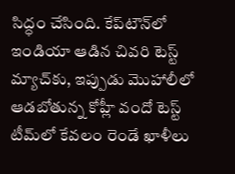సిద్ధం చేసింది. కేప్‌‌‌‌టౌన్‌‌‌‌లో ఇండియా ఆడిన చివరి టెస్ట్‌‌‌‌ మ్యాచ్‌‌‌‌కు, ఇప్పుడు మొహాలీలో ఆడబోతున్న కోహ్లీ వందో టెస్ట్‌‌‌‌ టీమ్‌‌‌‌లో కేవలం రెండే ఖాళీలు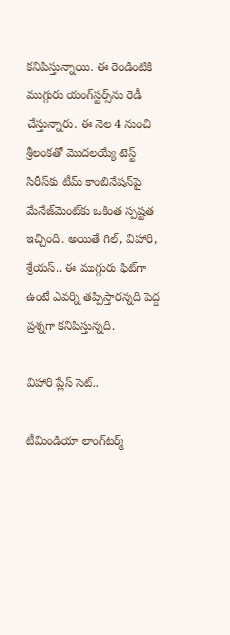కనిపిస్తున్నాయి. ఈ రెండింటికి ముగ్గురు యంగ్‌‌‌‌స్టర్స్‌‌‌‌ను రెడీ చేస్తున్నారు. ఈ నెల 4 నుంచి శ్రీలంకతో మొదలయ్యే టెస్ట్‌‌‌‌ సిరీస్‌‌‌‌కు టీమ్‌‌‌‌ కాంబినేషన్‌‌‌‌పై మేనేజ్‌‌‌‌మెంట్‌‌‌‌కు ఒకింత స్పష్టత ఇచ్చింది. అయితే గిల్‌‌‌‌, విహారి, శ్రేయస్‌‌‌‌.. ఈ ముగ్గురు ఫిట్‌‌‌‌గా ఉంటే ఎవర్ని తప్పిస్తారన్నది పెద్ద ప్రశ్నగా కనిపిస్తున్నది.

విహారి ప్లేస్‌‌‌‌ సెట్‌‌‌‌..

టీమిండియా లాంగ్‌‌‌‌టర్మ్‌‌‌‌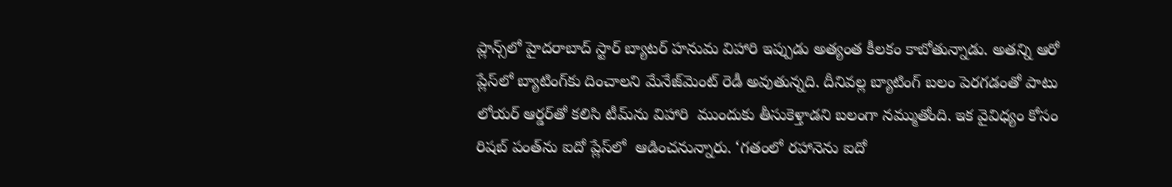ప్లాన్స్‌‌‌‌లో హైదరాబాద్‌‌‌‌ స్టార్‌‌‌‌ బ్యాటర్‌‌‌‌ హనుమ విహారి ఇప్పుడు అత్యంత కీలకం కాబోతున్నాడు. అతన్ని ఆరో ప్లేస్‌‌‌‌లో బ్యాటింగ్‌‌‌‌కు దించాలని మేనేజ్‌‌‌‌మెంట్‌‌‌‌ రెడీ అవుతున్నది. దీనివల్ల బ్యాటింగ్‌‌‌‌ బలం పెరగడంతో పాటు లోయర్‌‌‌‌ ఆర్డర్‌‌‌‌తో కలిసి టీమ్‌‌‌‌ను విహారి  ముందుకు తీసుకెళ్తాడని బలంగా నమ్ముతోంది. ఇక వైవిధ్యం కోసం రిషబ్‌‌‌‌ పంత్‌‌‌‌ను ఐదో ప్లేస్‌‌‌‌లో  ఆడించనున్నారు. ‘గతంలో రహానెను ఐదో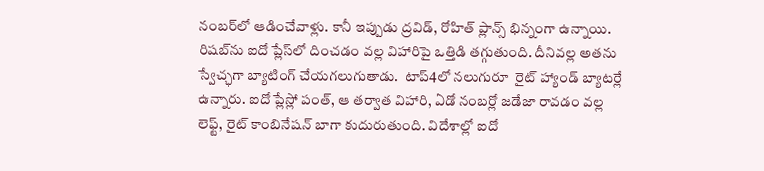నంబర్‌‌‌‌లో ఆడించేవాళ్లు. కానీ ఇప్పుడు ద్రవిడ్‌‌‌‌, రోహిత్‌‌‌‌ ప్లాన్స్‌‌‌‌ భిన్నంగా ఉన్నాయి. రిషబ్‌‌‌‌ను ఐదో ప్లేస్‌‌‌‌లో దించడం వల్ల విహారిపై ఒత్తిడి తగ్గుతుంది. దీనివల్ల అతను స్వేచ్ఛగా బ్యాటింగ్‌‌‌‌ చేయగలుగుతాడు.  టాప్4లో నలుగురూ  రైట్‌‌‌‌ హ్యాండ్‌‌‌‌ బ్యాటర్లే ఉన్నారు. ఐదో ప్లేస్లో పంత్‌‌‌‌, ఆ తర్వాత విహారి, ఏడో నంబర్లో జడేజా రావడం వల్ల లెఫ్ట్‌‌‌‌, రైట్‌‌‌‌ కాంబినేషన్‌‌‌‌ బాగా కుదురుతుంది. విదేశాల్లో ఐదో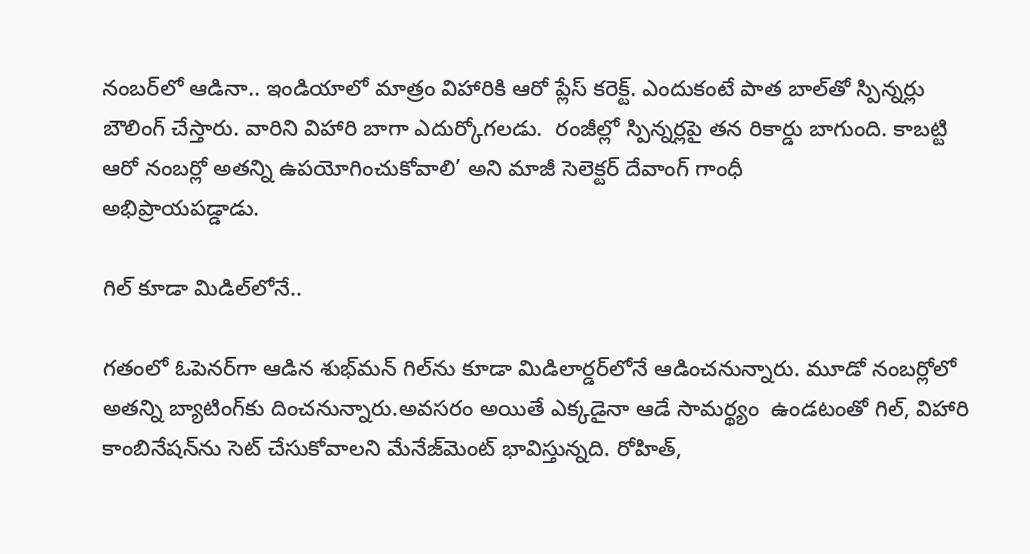నంబర్‌‌‌‌లో ఆడినా.. ఇండియాలో మాత్రం విహారికి ఆరో ప్లేస్‌‌‌‌ కరెక్ట్‌‌‌‌. ఎందుకంటే పాత బాల్‌‌‌‌తో స్పిన్నర్లు బౌలింగ్‌‌‌‌ చేస్తారు. వారిని విహారి బాగా ఎదుర్కోగలడు.  రంజీల్లో స్పిన్నర్లపై తన రికార్డు బాగుంది. కాబట్టి ఆరో నంబర్లో అతన్ని ఉపయోగించుకోవాలి’ అని మాజీ సెలెక్టర్‌‌‌‌ దేవాంగ్‌‌‌‌ గాంధీ
అభిప్రాయపడ్డాడు.

గిల్‌‌‌‌‌‌‌‌‌‌ కూడా మిడిల్‌‌‌‌లోనే..

గతంలో ఓపెనర్‌‌‌‌గా ఆడిన శుభ్‌‌‌‌మన్‌‌‌‌ గిల్‌‌‌‌ను కూడా మిడిలార్డర్‌‌‌‌లోనే ఆడించనున్నారు. మూడో నంబర్లోలో అతన్ని బ్యాటింగ్‌‌‌‌కు దించనున్నారు.అవసరం అయితే ఎక్కడైనా ఆడే సామర్థ్యం  ఉండటంతో గిల్‌‌‌‌, విహారి కాంబినేషన్‌‌‌‌ను సెట్‌‌‌‌ చేసుకోవాలని మేనేజ్‌‌‌‌మెంట్‌‌‌‌ భావిస్తున్నది. రోహిత్‌‌‌‌,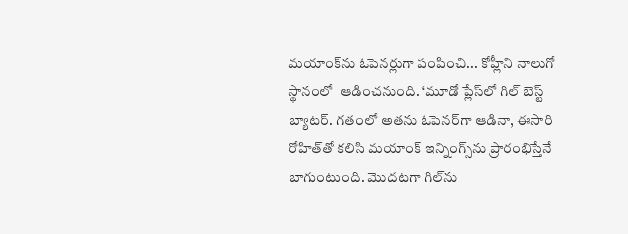మయాంక్‌‌‌‌ను ఓపెనర్లుగా పంపించి... కోహ్లీని నాలుగో స్థానంలో  ఆడించనుంది. ‘మూడో ప్లేస్‌‌‌‌లో గిల్‌‌‌‌ బెస్ట్‌‌‌‌ బ్యాటర్‌‌‌‌. గతంలో అతను ఓపెనర్‌‌‌‌గా ఆడినా, ఈసారి రోహిత్‌‌‌‌తో కలిసి మయాంక్‌‌‌‌ ఇన్నింగ్స్‌‌‌‌ను ప్రారంభిస్తేనే బాగుంటుంది. మొదటగా గిల్‌‌‌‌ను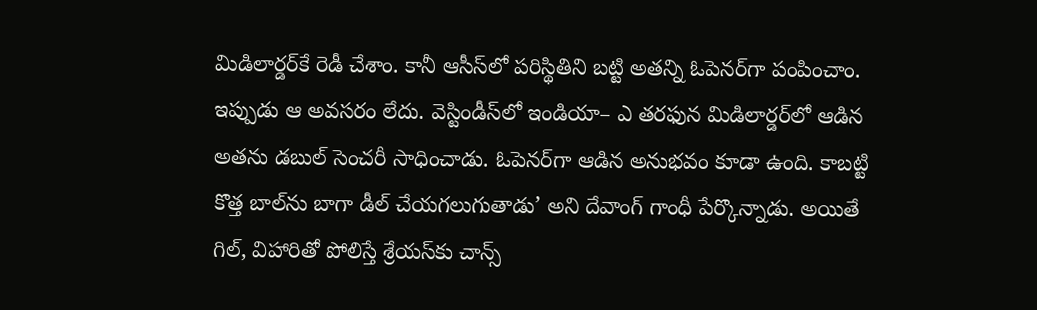మిడిలార్డర్‌‌‌‌కే రెడీ చేశాం. కానీ ఆసీస్‌‌‌‌లో పరిస్థితిని బట్టి అతన్ని ఓపెనర్‌‌‌‌గా పంపించాం. ఇప్పుడు ఆ అవసరం లేదు. వెస్టిండీస్‌‌‌‌లో ఇండియా– ఎ తరఫున మిడిలార్డర్‌‌‌‌లో ఆడిన అతను డబుల్‌‌‌‌ సెంచరీ సాధించాడు. ఓపెనర్‌‌‌‌గా ఆడిన అనుభవం కూడా ఉంది. కాబట్టి కొత్త బాల్‌‌‌‌ను బాగా డీల్‌‌‌‌ చేయగలుగుతాడు’ అని దేవాంగ్ గాంధీ పేర్కొన్నాడు. అయితే గిల్‌‌‌‌, విహారితో పోలిస్తే శ్రేయస్‌‌‌‌కు చాన్స్‌‌‌‌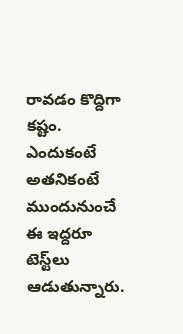రావడం కొద్దిగా కష్టం. ఎందుకంటే అతనికంటే ముందునుంచే ఈ ఇద్దరూ టెస్ట్‌‌‌‌లు ఆడుతున్నారు.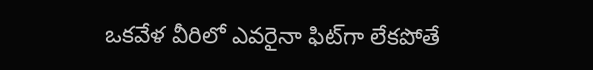ఒకవేళ వీరిలో ఎవరైనా ఫిట్‌‌‌‌గా లేకపోతే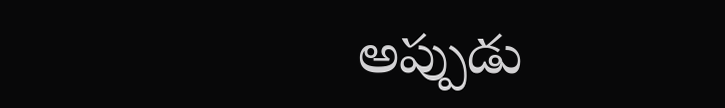అప్పుడు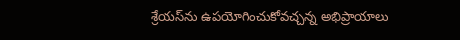శ్రేయస్‌‌‌‌ను ఉపయోగించుకోవచ్చన్న అభిప్రాయాలు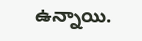ఉన్నాయి.